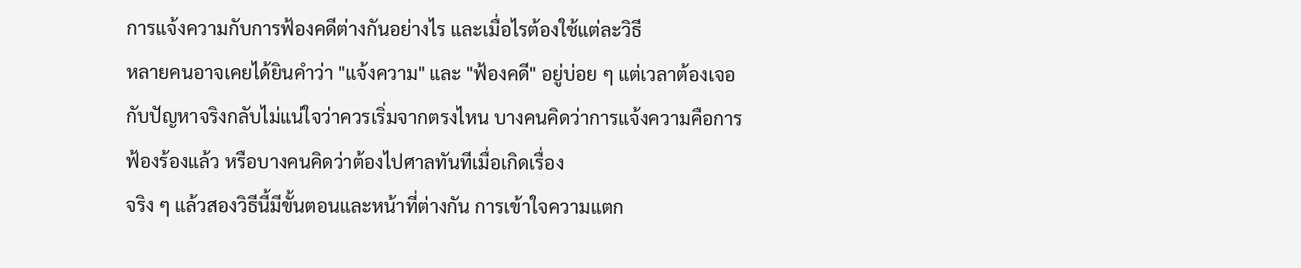การแจ้งความกับการฟ้องคดีต่างกันอย่างไร และเมื่อไรต้องใช้แต่ละวิธี
หลายคนอาจเคยได้ยินคำว่า "แจ้งความ" และ "ฟ้องคดี" อยู่บ่อย ๆ แต่เวลาต้องเจอกับปัญหาจริงกลับไม่แน่ใจว่าควรเริ่มจากตรงไหน บางคนคิดว่าการแจ้งความคือการฟ้องร้องแล้ว หรือบางคนคิดว่าต้องไปศาลทันทีเมื่อเกิดเรื่อง
จริง ๆ แล้วสองวิธีนี้มีขั้นตอนและหน้าที่ต่างกัน การเข้าใจความแตก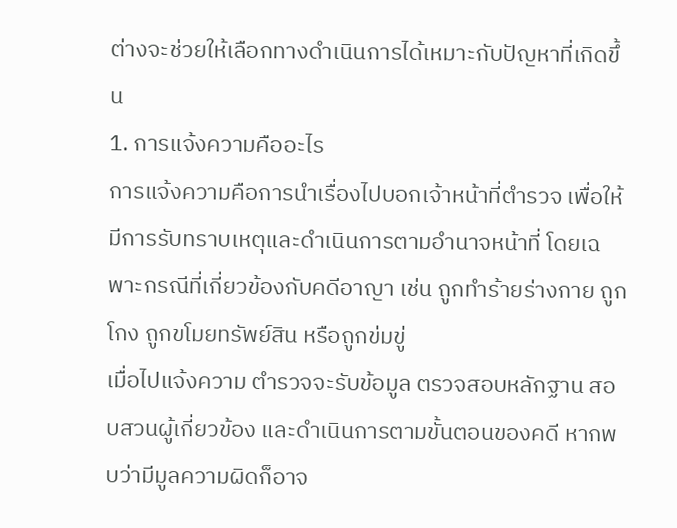ต่างจะช่วยให้เลือกทางดำเนินการได้เหมาะกับปัญหาที่เกิดขึ้น
1. การแจ้งความคืออะไร
การแจ้งความคือการนำเรื่องไปบอกเจ้าหน้าที่ตำรวจ เพื่อให้มีการรับทราบเหตุและดำเนินการตามอำนาจหน้าที่ โดยเฉพาะกรณีที่เกี่ยวข้องกับคดีอาญา เช่น ถูกทำร้ายร่างกาย ถูกโกง ถูกขโมยทรัพย์สิน หรือถูกข่มขู่
เมื่อไปแจ้งความ ตำรวจจะรับข้อมูล ตรวจสอบหลักฐาน สอบสวนผู้เกี่ยวข้อง และดำเนินการตามขั้นตอนของคดี หากพบว่ามีมูลความผิดก็อาจ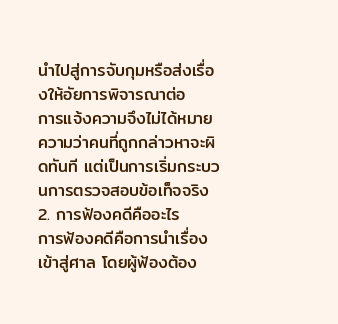นำไปสู่การจับกุมหรือส่งเรื่องให้อัยการพิจารณาต่อ
การแจ้งความจึงไม่ได้หมายความว่าคนที่ถูกกล่าวหาจะผิดทันที แต่เป็นการเริ่มกระบวนการตรวจสอบข้อเท็จจริง
2. การฟ้องคดีคืออะไร
การฟ้องคดีคือการนำเรื่องเข้าสู่ศาล โดยผู้ฟ้องต้อง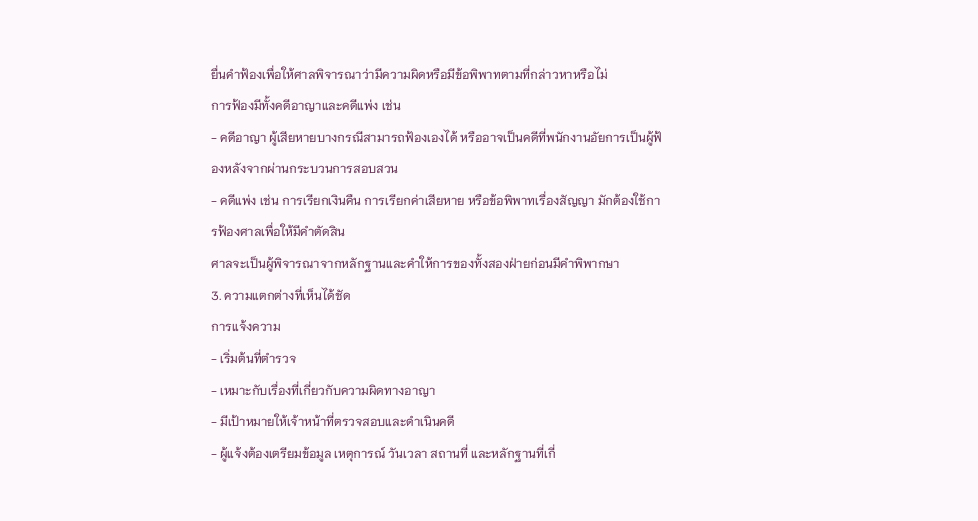ยื่นคำฟ้องเพื่อให้ศาลพิจารณาว่ามีความผิดหรือมีข้อพิพาทตามที่กล่าวหาหรือไม่
การฟ้องมีทั้งคดีอาญาและคดีแพ่ง เช่น
- คดีอาญา ผู้เสียหายบางกรณีสามารถฟ้องเองได้ หรืออาจเป็นคดีที่พนักงานอัยการเป็นผู้ฟ้องหลังจากผ่านกระบวนการสอบสวน
- คดีแพ่ง เช่น การเรียกเงินคืน การเรียกค่าเสียหาย หรือข้อพิพาทเรื่องสัญญา มักต้องใช้การฟ้องศาลเพื่อให้มีคำตัดสิน
ศาลจะเป็นผู้พิจารณาจากหลักฐานและคำให้การของทั้งสองฝ่ายก่อนมีคำพิพากษา
3. ความแตกต่างที่เห็นได้ชัด
การแจ้งความ
- เริ่มต้นที่ตำรวจ
- เหมาะกับเรื่องที่เกี่ยวกับความผิดทางอาญา
- มีเป้าหมายให้เจ้าหน้าที่ตรวจสอบและดำเนินคดี
- ผู้แจ้งต้องเตรียมข้อมูล เหตุการณ์ วันเวลา สถานที่ และหลักฐานที่เกี่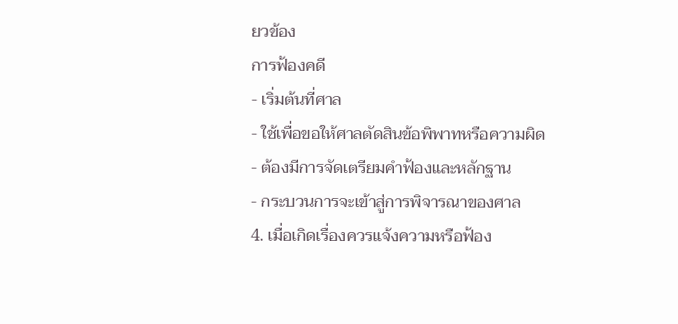ยวข้อง
การฟ้องคดี
- เริ่มต้นที่ศาล
- ใช้เพื่อขอให้ศาลตัดสินข้อพิพาทหรือความผิด
- ต้องมีการจัดเตรียมคำฟ้องและหลักฐาน
- กระบวนการจะเข้าสู่การพิจารณาของศาล
4. เมื่อเกิดเรื่องควรแจ้งความหรือฟ้อง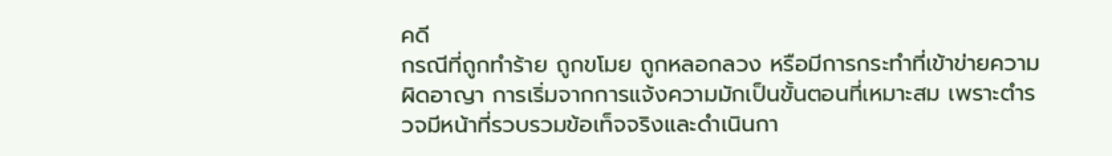คดี
กรณีที่ถูกทำร้าย ถูกขโมย ถูกหลอกลวง หรือมีการกระทำที่เข้าข่ายความผิดอาญา การเริ่มจากการแจ้งความมักเป็นขั้นตอนที่เหมาะสม เพราะตำรวจมีหน้าที่รวบรวมข้อเท็จจริงและดำเนินกา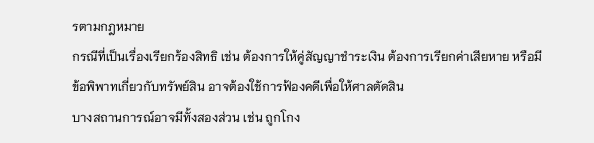รตามกฎหมาย
กรณีที่เป็นเรื่องเรียกร้องสิทธิ เช่น ต้องการให้คู่สัญญาชำระเงิน ต้องการเรียกค่าเสียหาย หรือมีข้อพิพาทเกี่ยวกับทรัพย์สิน อาจต้องใช้การฟ้องคดีเพื่อให้ศาลตัดสิน
บางสถานการณ์อาจมีทั้งสองส่วน เช่น ถูกโกง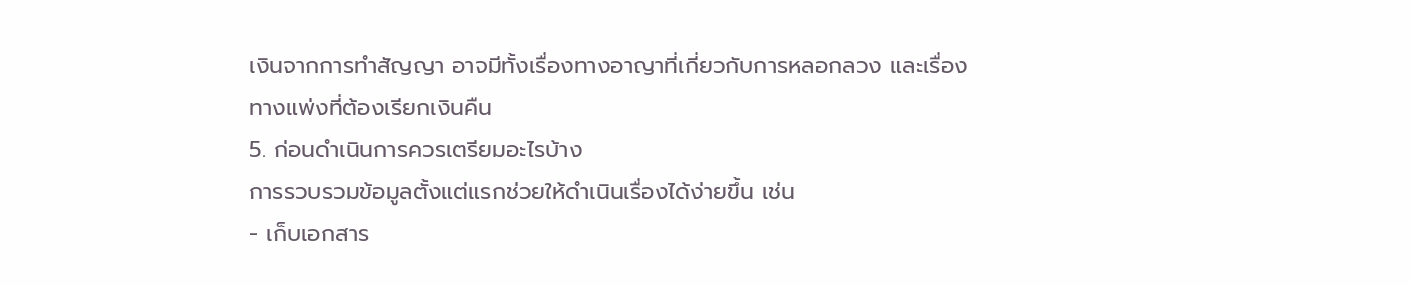เงินจากการทำสัญญา อาจมีทั้งเรื่องทางอาญาที่เกี่ยวกับการหลอกลวง และเรื่องทางแพ่งที่ต้องเรียกเงินคืน
5. ก่อนดำเนินการควรเตรียมอะไรบ้าง
การรวบรวมข้อมูลตั้งแต่แรกช่วยให้ดำเนินเรื่องได้ง่ายขึ้น เช่น
- เก็บเอกสาร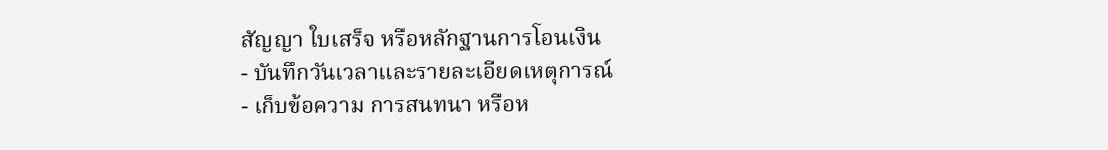สัญญา ใบเสร็จ หรือหลักฐานการโอนเงิน
- บันทึกวันเวลาและรายละเอียดเหตุการณ์
- เก็บข้อความ การสนทนา หรือห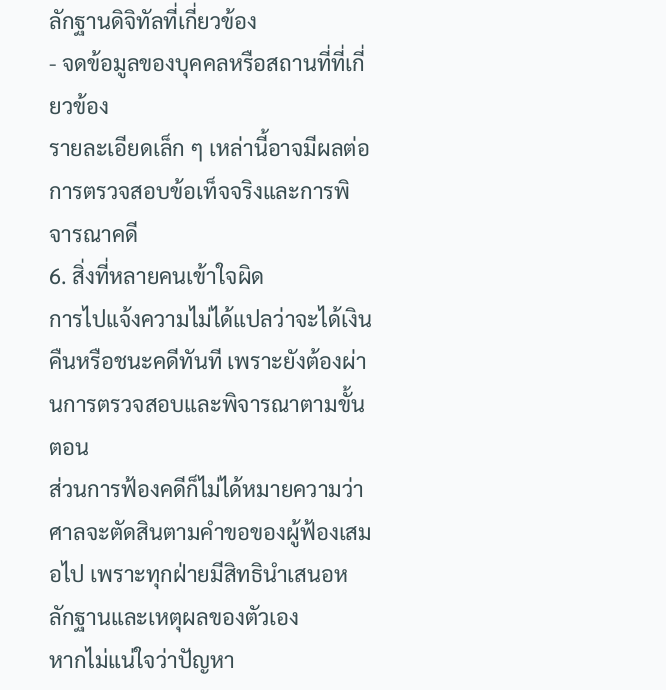ลักฐานดิจิทัลที่เกี่ยวข้อง
- จดข้อมูลของบุคคลหรือสถานที่ที่เกี่ยวข้อง
รายละเอียดเล็ก ๆ เหล่านี้อาจมีผลต่อการตรวจสอบข้อเท็จจริงและการพิจารณาคดี
6. สิ่งที่หลายคนเข้าใจผิด
การไปแจ้งความไม่ได้แปลว่าจะได้เงินคืนหรือชนะคดีทันที เพราะยังต้องผ่านการตรวจสอบและพิจารณาตามขั้นตอน
ส่วนการฟ้องคดีก็ไม่ได้หมายความว่าศาลจะตัดสินตามคำขอของผู้ฟ้องเสมอไป เพราะทุกฝ่ายมีสิทธินำเสนอหลักฐานและเหตุผลของตัวเอง
หากไม่แน่ใจว่าปัญหา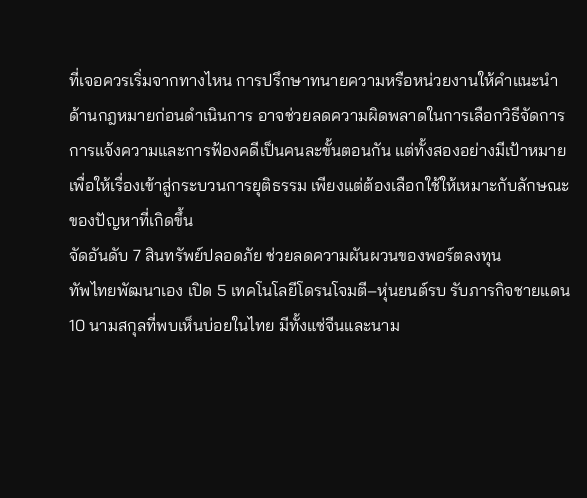ที่เจอควรเริ่มจากทางไหน การปรึกษาทนายความหรือหน่วยงานให้คำแนะนำด้านกฎหมายก่อนดำเนินการ อาจช่วยลดความผิดพลาดในการเลือกวิธีจัดการ
การแจ้งความและการฟ้องคดีเป็นคนละขั้นตอนกัน แต่ทั้งสองอย่างมีเป้าหมายเพื่อให้เรื่องเข้าสู่กระบวนการยุติธรรม เพียงแต่ต้องเลือกใช้ให้เหมาะกับลักษณะของปัญหาที่เกิดขึ้น
จัดอันดับ 7 สินทรัพย์ปลอดภัย ช่วยลดความผันผวนของพอร์ตลงทุน
ทัพไทยพัฒนาเอง เปิด 5 เทคโนโลยีโดรนโจมตี–หุ่นยนต์รบ รับภารกิจชายแดน
10 นามสกุลที่พบเห็นบ่อยในไทย มีทั้งแซ่จีนและนาม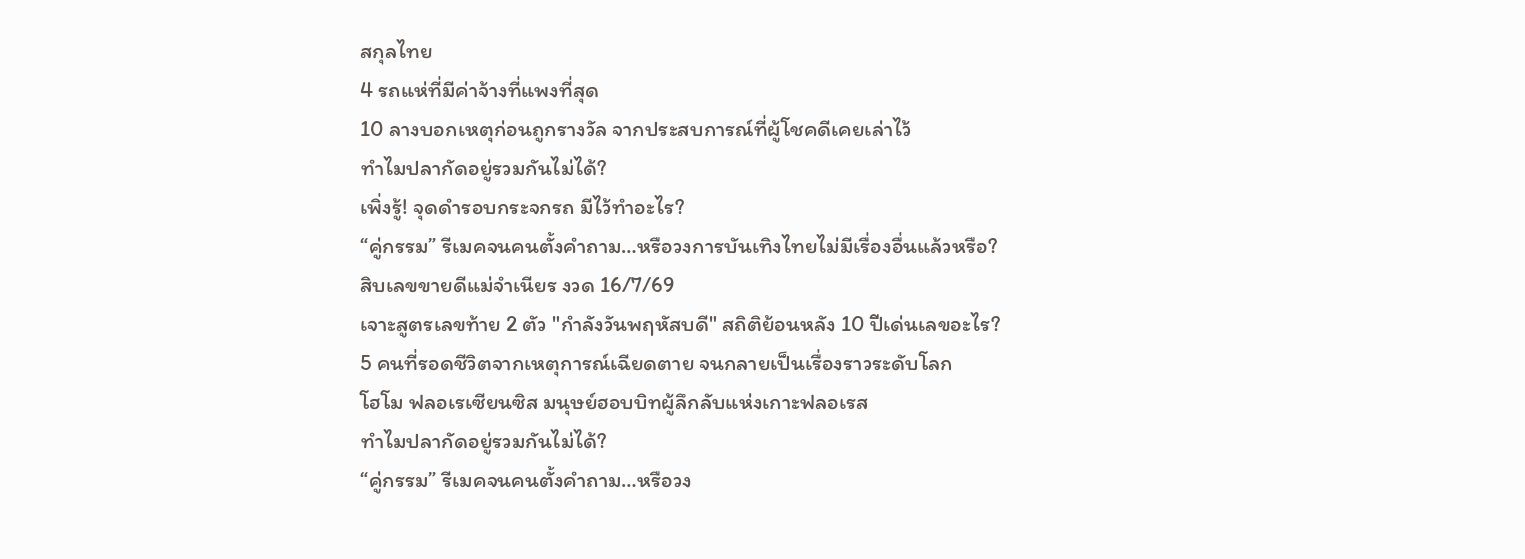สกุลไทย
4 รถแห่ที่มีค่าจ้างที่แพงที่สุด
10 ลางบอกเหตุก่อนถูกรางวัล จากประสบการณ์ที่ผู้โชคดีเคยเล่าไว้
ทำไมปลากัดอยู่รวมกันไม่ได้?
เพิ่งรู้! จุดดำรอบกระจกรถ มีไว้ทำอะไร?
“คู่กรรม” รีเมคจนคนตั้งคำถาม…หรือวงการบันเทิงไทยไม่มีเรื่องอื่นแล้วหรือ?
สิบเลขขายดีแม่จำเนียร งวด 16/7/69
เจาะสูตรเลขท้าย 2 ตัว "กำลังวันพฤหัสบดี" สถิติย้อนหลัง 10 ปีเด่นเลขอะไร?
5 คนที่รอดชีวิตจากเหตุการณ์เฉียดตาย จนกลายเป็นเรื่องราวระดับโลก
โฮโม ฟลอเรเซียนซิส มนุษย์ฮอบบิทผู้ลึกลับแห่งเกาะฟลอเรส
ทำไมปลากัดอยู่รวมกันไม่ได้?
“คู่กรรม” รีเมคจนคนตั้งคำถาม…หรือวง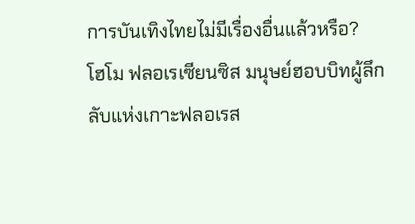การบันเทิงไทยไม่มีเรื่องอื่นแล้วหรือ?
โฮโม ฟลอเรเซียนซิส มนุษย์ฮอบบิทผู้ลึกลับแห่งเกาะฟลอเรส